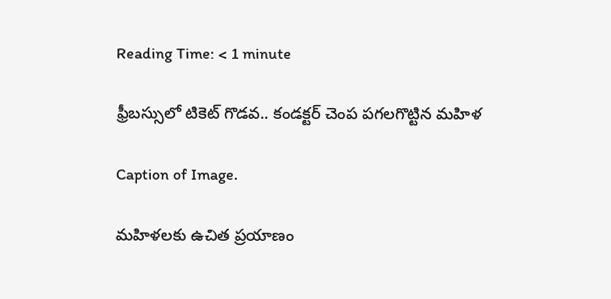Reading Time: < 1 minute

ఫ్రీబస్సులో టికెట్ గొడవ.. కండక్టర్ చెంప పగలగొట్టిన మహిళ

Caption of Image.

మహిళలకు ఉచిత ప్రయాణం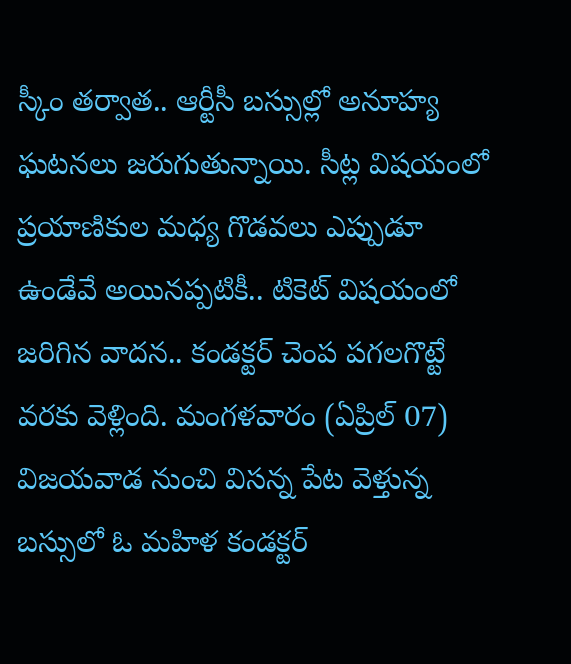స్కీం తర్వాత.. ఆర్టీసీ బస్సుల్లో అనూహ్య ఘటనలు జరుగుతున్నాయి. సీట్ల విషయంలో ప్రయాణికుల మధ్య గొడవలు ఎప్పుడూ ఉండేవే అయినప్పటికీ.. టికెట్ విషయంలో జరిగిన వాదన.. కండక్టర్ చెంప పగలగొట్టే వరకు వెళ్లింది. మంగళవారం (ఏప్రిల్ 07) విజయవాడ నుంచి విసన్న పేట వెళ్తున్న బస్సులో ఓ మహిళ కండక్టర్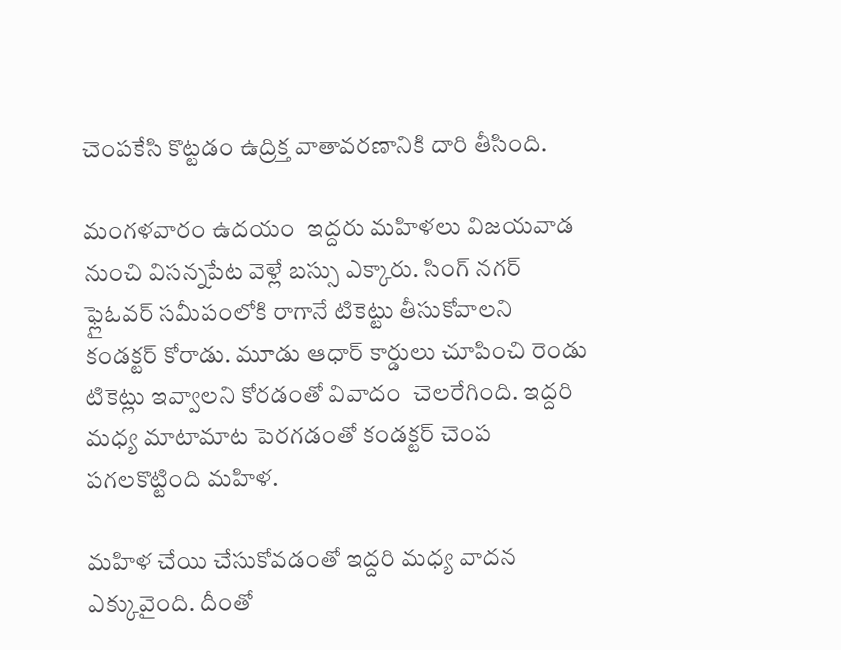చెంపకేసి కొట్టడం ఉద్రిక్త వాతావరణానికి దారి తీసింది.

మంగళవారం ఉదయం  ఇద్దరు మహిళలు విజయవాడ నుంచి విసన్నపేట వెళ్లే బస్సు ఎక్కారు. సింగ్ నగర్ ఫ్లైఓవర్ సమీపంలోకి రాగానే టికెట్టు తీసుకోవాలని కండక్టర్ కోరాడు. మూడు ఆధార్ కార్డులు చూపించి రెండు టికెట్లు ఇవ్వాలని కోరడంతో వివాదం  చెలరేగింది. ఇద్దరి మధ్య మాటామాట పెరగడంతో కండక్టర్ చెంప పగలకొట్టింది మహిళ.

మహిళ చేయి చేసుకోవడంతో ఇద్దరి మధ్య వాదన ఎక్కువైంది. దీంతో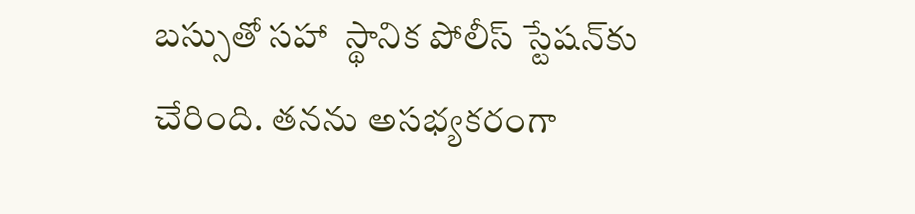బస్సుతో సహా  స్థానిక పోలీస్ స్టేషన్‌కు చేరింది. తనను అసభ్యకరంగా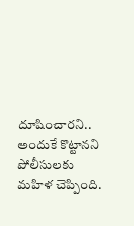దూషించారని.. అందుకే కొట్టానని పోలీసులకు మహిళ చెప్పింది.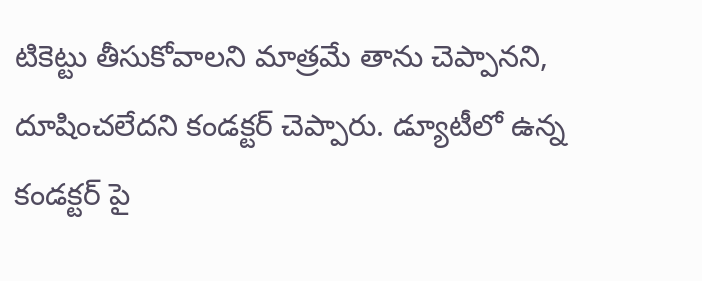టికెట్టు తీసుకోవాలని మాత్రమే తాను చెప్పానని, దూషించలేదని కండక్టర్ చెప్పారు. డ్యూటీలో ఉన్న కండక్టర్ పై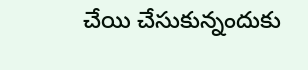చేయి చేసుకున్నందుకు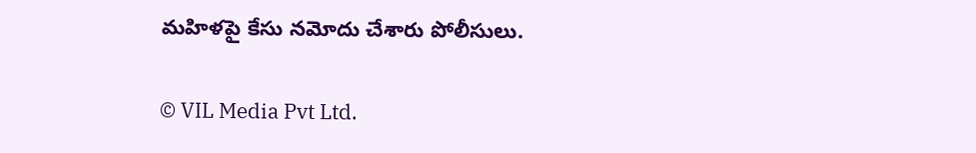మహిళపై కేసు నమోదు చేశారు పోలీసులు.

© VIL Media Pvt Ltd.